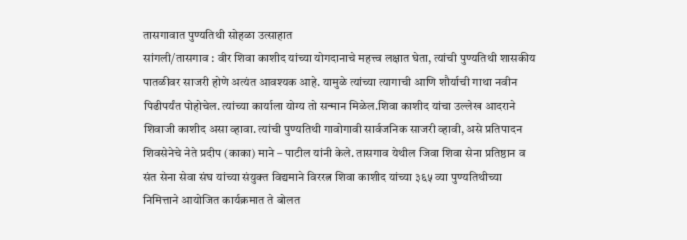तासगावात पुण्यतिथी सोहळा उत्साहात
सांगली/तासगाव : वीर शिवा काशीद यांच्या योगदानाचे महत्त्व लक्षात घेता, त्यांची पुण्यतिथी शासकीय पातळीवर साजरी होणे अत्यंत आवश्यक आहे. यामुळे त्यांच्या त्यागाची आणि शौर्याची गाथा नवीन पिढीपर्यंत पोहोचेल. त्यांच्या कार्याला योग्य तो सन्मान मिळेल.शिवा काशीद यांचा उल्लेख आदराने शिवाजी काशीद असा व्हावा. त्यांची पुण्यतिथी गावोगावी सार्वजनिक साजरी व्हावी, असे प्रतिपादन शिवसेनेचे नेते प्रदीप (काका) माने – पाटील यांनी केले. तासगाव येथील जिवा शिवा सेना प्रतिष्ठान व संत सेना सेवा संघ यांच्या संयुक्त विद्यमाने विररत्न शिवा काशीद यांच्या ३६५ व्या पुण्यतिथीच्या निमित्ताने आयोजित कार्यक्रमात ते बोलत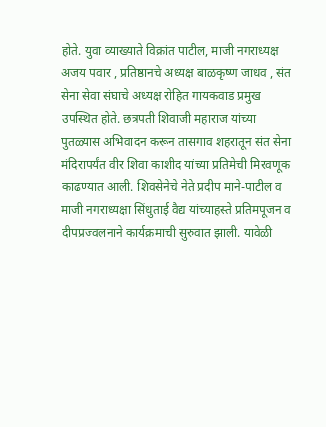होते. युवा व्याख्याते विक्रांत पाटील, माजी नगराध्यक्ष अजय पवार , प्रतिष्ठानचे अध्यक्ष बाळकृष्ण जाधव , संत सेना सेवा संघाचे अध्यक्ष रोहित गायकवाड प्रमुख उपस्थित होते. छत्रपती शिवाजी महाराज यांच्या पुतळ्यास अभिवादन करून तासगाव शहरातून संत सेना मंदिरापर्यंत वीर शिवा काशीद यांच्या प्रतिमेची मिरवणूक काढण्यात आली. शिवसेनेचे नेते प्रदीप माने-पाटील व माजी नगराध्यक्षा सिंधुताई वैद्य यांच्याहस्ते प्रतिमपूजन व दीपप्रज्वलनाने कार्यक्रमाची सुरुवात झाली. यावेळी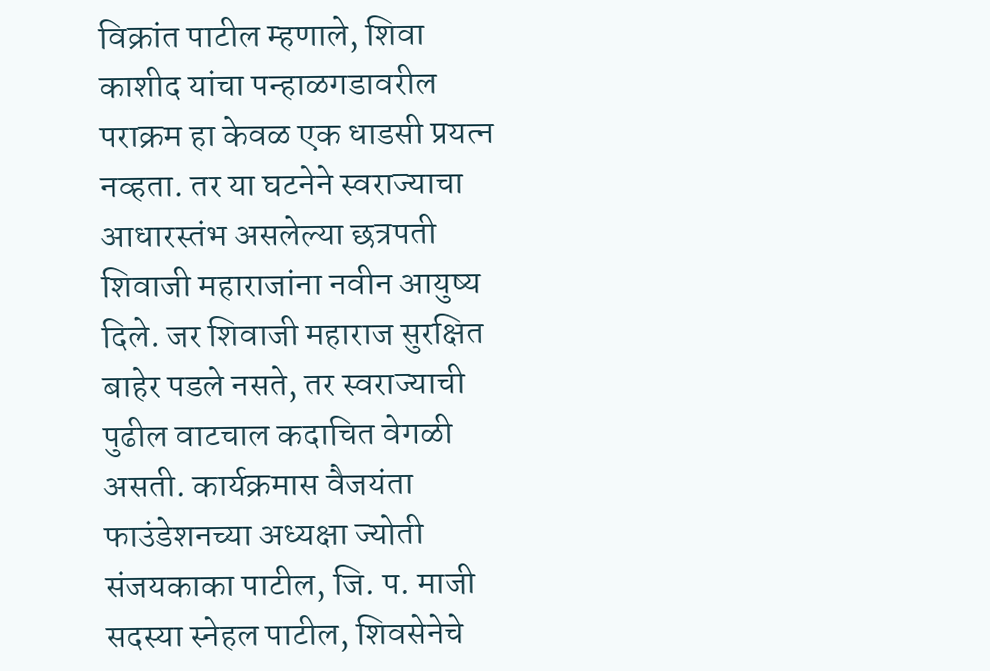विक्रांत पाटील म्हणाले, शिवा काशीद यांचा पन्हाळगडावरील पराक्रम हा केवळ एक धाडसी प्रयत्न नव्हता. तर या घटनेने स्वराज्याचा आधारस्तंभ असलेल्या छत्रपती शिवाजी महाराजांना नवीन आयुष्य दिले. जर शिवाजी महाराज सुरक्षित बाहेर पडले नसते, तर स्वराज्याची पुढील वाटचाल कदाचित वेगळी असती. कार्यक्रमास वैजयंता फाउंडेशनच्या अध्यक्षा ज्योती संजयकाका पाटील, जि. प. माजी सदस्या स्नेहल पाटील, शिवसेनेचे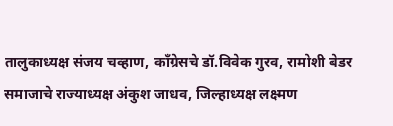तालुकाध्यक्ष संजय चव्हाण, काँग्रेसचे डॉ.विवेक गुरव, रामोशी बेडर समाजाचे राज्याध्यक्ष अंकुश जाधव, जिल्हाध्यक्ष लक्ष्मण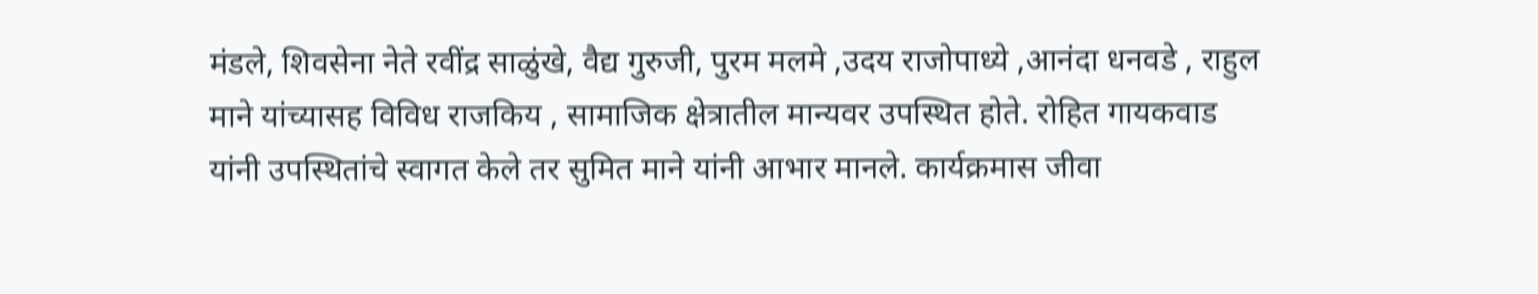मंडले, शिवसेना नेते रवींद्र साळुंखे, वैद्य गुरुजी, पुरम मलमे ,उदय राजोपाध्ये ,आनंदा धनवडे , राहुल माने यांच्यासह विविध राजकिय , सामाजिक क्षेत्रातील मान्यवर उपस्थित होते. रोहित गायकवाड यांनी उपस्थितांचे स्वागत केले तर सुमित माने यांनी आभार मानले. कार्यक्रमास जीवा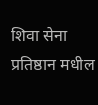शिवा सेना प्रतिष्ठान मधील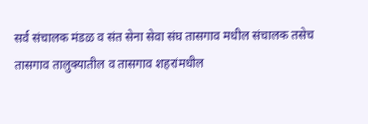सर्व संचालक मंडळ व संत सेना सेवा संघ तासगाव मधील संचालक तसेच तासगाव तालुक्यातील व तासगाव शहरांमधील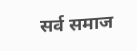सर्व समाज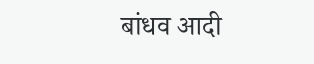बांधव आदी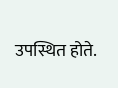उपस्थित होते.